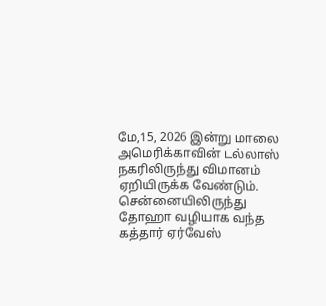மே,15, 2026 இன்று மாலை அமெரிக்காவின் டல்லாஸ் நகரிலிருந்து விமானம் ஏறியிருக்க வேண்டும். சென்னையிலிருந்து தோஹா வழியாக வந்த கத்தார் ஏர்வேஸ்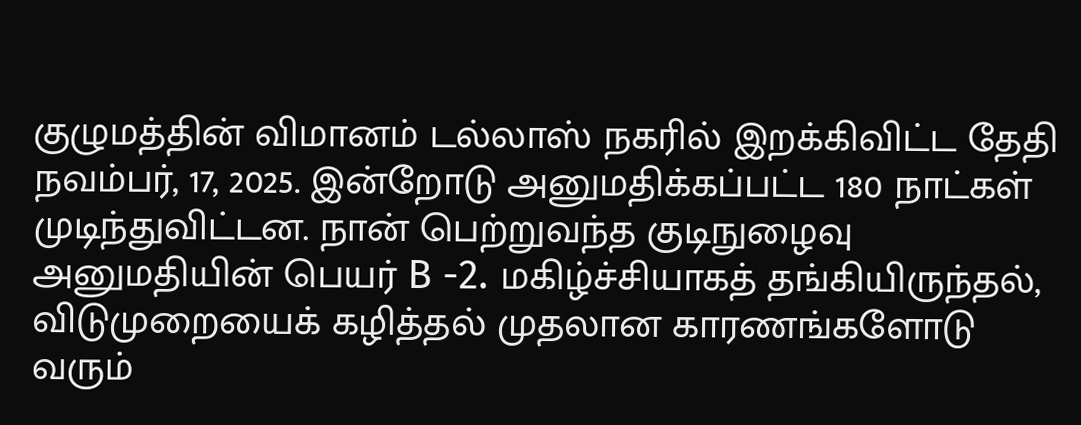குழுமத்தின் விமானம் டல்லாஸ் நகரில் இறக்கிவிட்ட தேதி நவம்பர், 17, 2025. இன்றோடு அனுமதிக்கப்பட்ட 180 நாட்கள் முடிந்துவிட்டன. நான் பெற்றுவந்த குடிநுழைவு அனுமதியின் பெயர் B -2. மகிழ்ச்சியாகத் தங்கியிருந்தல், விடுமுறையைக் கழித்தல் முதலான காரணங்களோடு வரும்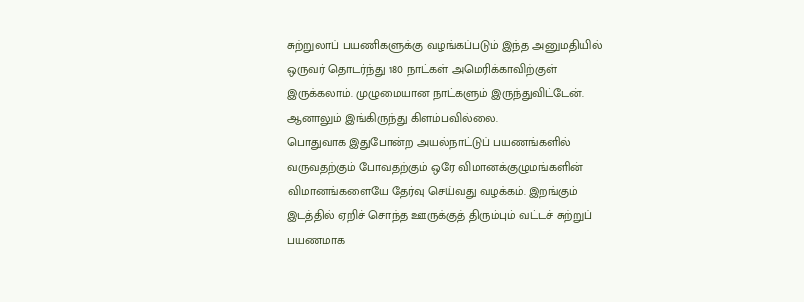சுற்றுலாப் பயணிகளுக்கு வழங்கப்படும் இந்த அனுமதியில் ஒருவர் தொடர்ந்து 180 நாட்கள் அமெரிக்காவிற்குள் இருக்கலாம். முழுமையான நாட்களும் இருந்துவிட்டேன். ஆனாலும் இங்கிருந்து கிளம்பவில்லை.
பொதுவாக இதுபோன்ற அயல்நாட்டுப் பயணங்களில் வருவதற்கும் போவதற்கும் ஒரே விமானக்குழுமங்களின் விமானங்களையே தேர்வு செய்வது வழக்கம். இறங்கும் இடத்தில் ஏறிச் சொந்த ஊருக்குத் திரும்பும் வட்டச் சுற்றுப் பயணமாக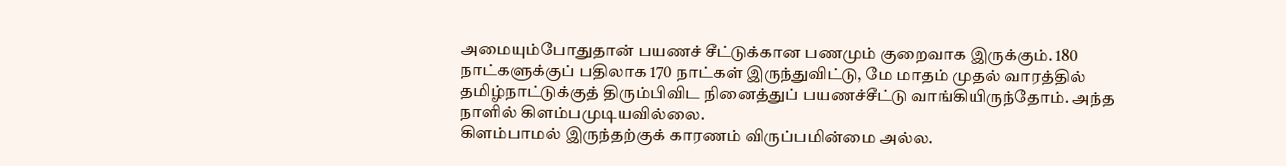அமையும்போதுதான் பயணச் சீட்டுக்கான பணமும் குறைவாக இருக்கும். 180 நாட்களுக்குப் பதிலாக 170 நாட்கள் இருந்துவிட்டு, மே மாதம் முதல் வாரத்தில் தமிழ்நாட்டுக்குத் திரும்பிவிட நினைத்துப் பயணச்சீட்டு வாங்கியிருந்தோம். அந்த நாளில் கிளம்பமுடியவில்லை.
கிளம்பாமல் இருந்தற்குக் காரணம் விருப்பமின்மை அல்ல.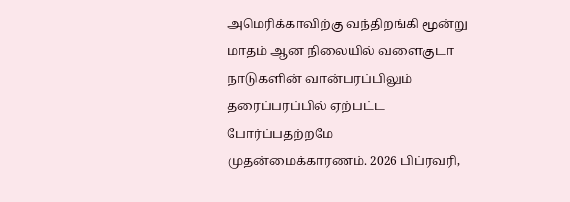அமெரிக்காவிற்கு வந்திறங்கி மூன்று மாதம் ஆன நிலையில் வளைகுடா நாடுகளின் வான்பரப்பிலும் தரைப்பரப்பில் ஏற்பட்ட போர்ப்பதற்றமே முதன்மைக்காரணம். 2026 பிப்ரவரி,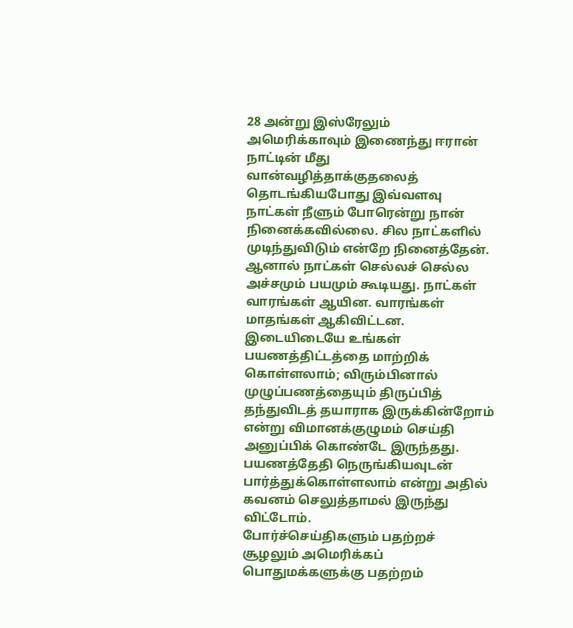28 அன்று இஸ்ரேலும் அமெரிக்காவும் இணைந்து ஈரான் நாட்டின் மீது வான்வழித்தாக்குதலைத் தொடங்கியபோது இவ்வளவு நாட்கள் நீளும் போரென்று நான் நினைக்கவில்லை. சில நாட்களில் முடிந்துவிடும் என்றே நினைத்தேன். ஆனால் நாட்கள் செல்லச் செல்ல அச்சமும் பயமும் கூடியது. நாட்கள் வாரங்கள் ஆயின. வாரங்கள் மாதங்கள் ஆகிவிட்டன. இடையிடையே உங்கள் பயணத்திட்டத்தை மாற்றிக் கொள்ளலாம்; விரும்பினால் முழுப்பணத்தையும் திருப்பித் தந்துவிடத் தயாராக இருக்கின்றோம் என்று விமானக்குழுமம் செய்தி அனுப்பிக் கொண்டே இருந்தது. பயணத்தேதி நெருங்கியவுடன் பார்த்துக்கொள்ளலாம் என்று அதில் கவனம் செலுத்தாமல் இருந்து விட்டோம்.
போர்ச்செய்திகளும் பதற்றச் சூழலும் அமெரிக்கப் பொதுமக்களுக்கு பதற்றம்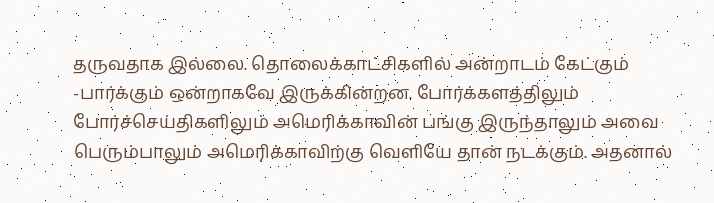தருவதாக இல்லை. தொலைக்காட்சிகளில் அன்றாடம் கேட்கும் -பார்க்கும் ஒன்றாகவே இருக்கின்றன. போர்க்களத்திலும் போர்ச்செய்திகளிலும் அமெரிக்காவின் பங்கு இருந்தாலும் அவை பெரும்பாலும் அமெரிக்காவிற்கு வெளியே தான் நடக்கும். அதனால்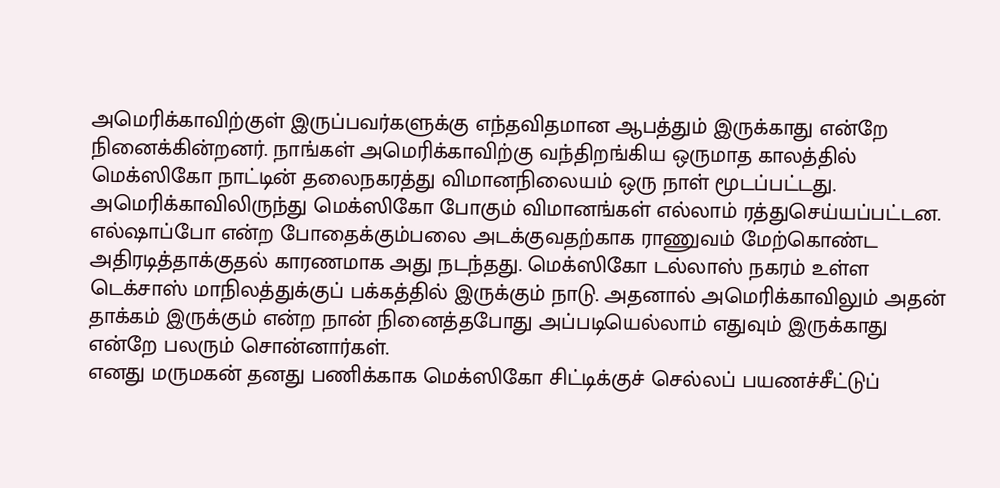அமெரிக்காவிற்குள் இருப்பவர்களுக்கு எந்தவிதமான ஆபத்தும் இருக்காது என்றே நினைக்கின்றனர். நாங்கள் அமெரிக்காவிற்கு வந்திறங்கிய ஒருமாத காலத்தில் மெக்ஸிகோ நாட்டின் தலைநகரத்து விமானநிலையம் ஒரு நாள் மூடப்பட்டது. அமெரிக்காவிலிருந்து மெக்ஸிகோ போகும் விமானங்கள் எல்லாம் ரத்துசெய்யப்பட்டன. எல்ஷாப்போ என்ற போதைக்கும்பலை அடக்குவதற்காக ராணுவம் மேற்கொண்ட அதிரடித்தாக்குதல் காரணமாக அது நடந்தது. மெக்ஸிகோ டல்லாஸ் நகரம் உள்ள டெக்சாஸ் மாநிலத்துக்குப் பக்கத்தில் இருக்கும் நாடு. அதனால் அமெரிக்காவிலும் அதன் தாக்கம் இருக்கும் என்ற நான் நினைத்தபோது அப்படியெல்லாம் எதுவும் இருக்காது என்றே பலரும் சொன்னார்கள்.
எனது மருமகன் தனது பணிக்காக மெக்ஸிகோ சிட்டிக்குச் செல்லப் பயணச்சீட்டுப்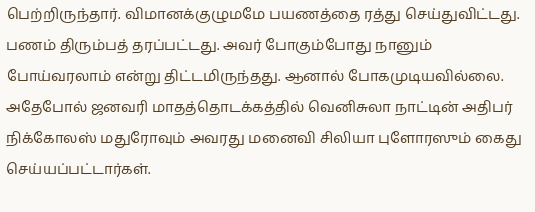பெற்றிருந்தார். விமானக்குழுமமே பயணத்தை ரத்து செய்துவிட்டது. பணம் திரும்பத் தரப்பட்டது. அவர் போகும்போது நானும் போய்வரலாம் என்று திட்டமிருந்தது. ஆனால் போகமுடியவில்லை. அதேபோல் ஜனவரி மாதத்தொடக்கத்தில் வெனிசுலா நாட்டின் அதிபர் நிக்கோலஸ் மதுரோவும் அவரது மனைவி சிலியா புளோரஸும் கைது செய்யப்பட்டார்கள்.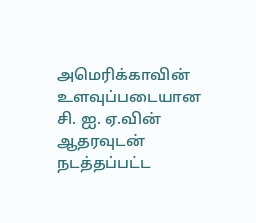அமெரிக்காவின் உளவுப்படையான சி. ஐ. ஏ.வின் ஆதரவுடன் நடத்தப்பட்ட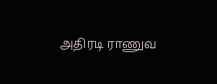அதிரடி ராணுவ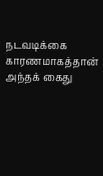நடவடிக்கை காரணமாகத்தான் அந்தக் கைது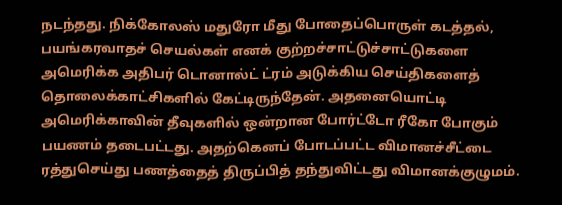நடந்தது. நிக்கோலஸ் மதுரோ மீது போதைப்பொருள் கடத்தல், பயங்கரவாதச் செயல்கள் எனக் குற்றச்சாட்டுச்சாட்டுகளை அமெரிக்க அதிபர் டொனால்ட் ட்ரம் அடுக்கிய செய்திகளைத் தொலைக்காட்சிகளில் கேட்டிருந்தேன். அதனையொட்டி அமெரிக்காவின் தீவுகளில் ஒன்றான போர்ட்டோ ரீகோ போகும் பயணம் தடைபட்டது. அதற்கெனப் போடப்பட்ட விமானச்சீட்டை ரத்துசெய்து பணத்தைத் திருப்பித் தந்துவிட்டது விமானக்குழுமம்.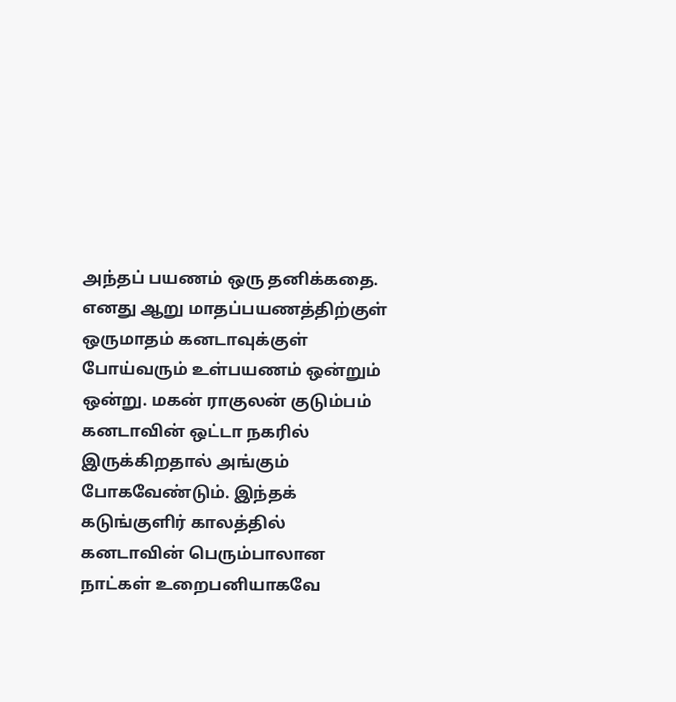அந்தப் பயணம் ஒரு தனிக்கதை. எனது ஆறு மாதப்பயணத்திற்குள் ஒருமாதம் கனடாவுக்குள் போய்வரும் உள்பயணம் ஒன்றும் ஒன்று. மகன் ராகுலன் குடும்பம் கனடாவின் ஒட்டா நகரில் இருக்கிறதால் அங்கும் போகவேண்டும். இந்தக் கடுங்குளிர் காலத்தில் கனடாவின் பெரும்பாலான நாட்கள் உறைபனியாகவே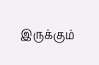இருக்கும்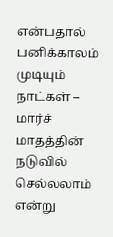என்பதால் பனிக்காலம் முடியும் நாட்கள் – மார்ச் மாதத்தின் நடுவில் செல்லலாம் என்று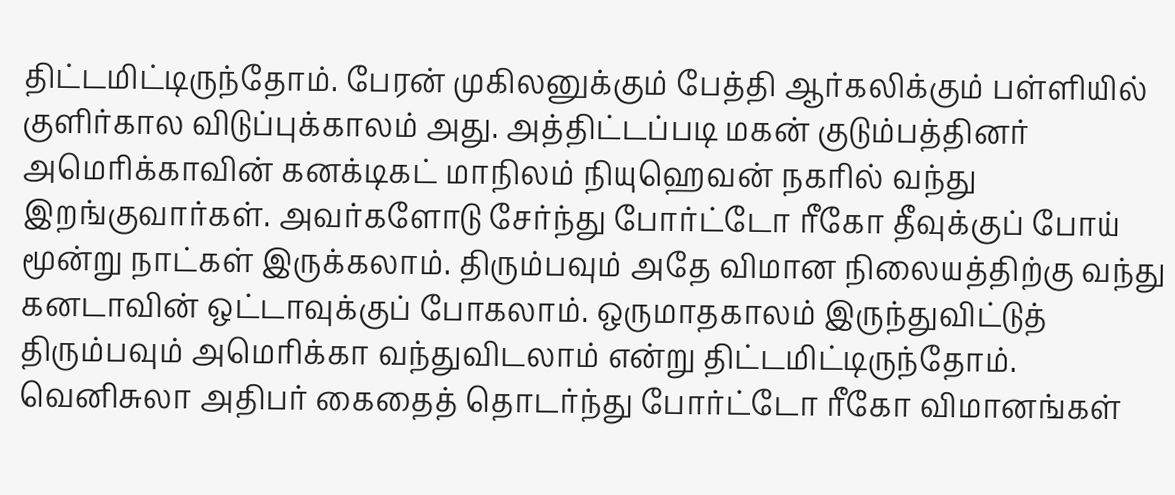திட்டமிட்டிருந்தோம். பேரன் முகிலனுக்கும் பேத்தி ஆர்கலிக்கும் பள்ளியில் குளிர்கால விடுப்புக்காலம் அது. அத்திட்டப்படி மகன் குடும்பத்தினர் அமெரிக்காவின் கனக்டிகட் மாநிலம் நியுஹெவன் நகரில் வந்து இறங்குவார்கள். அவர்களோடு சேர்ந்து போர்ட்டோ ரீகோ தீவுக்குப் போய் மூன்று நாட்கள் இருக்கலாம். திரும்பவும் அதே விமான நிலையத்திற்கு வந்து கனடாவின் ஒட்டாவுக்குப் போகலாம். ஒருமாதகாலம் இருந்துவிட்டுத் திரும்பவும் அமெரிக்கா வந்துவிடலாம் என்று திட்டமிட்டிருந்தோம்.
வெனிசுலா அதிபர் கைதைத் தொடர்ந்து போர்ட்டோ ரீகோ விமானங்கள்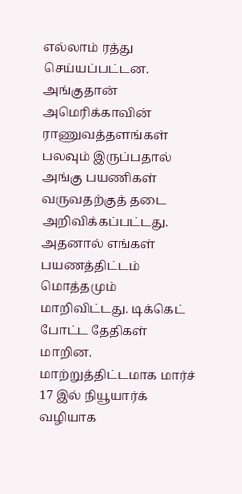எல்லாம் ரத்து செய்யப்பட்டன. அங்குதான் அமெரிக்காவின் ராணுவத்தளங்கள் பலவும் இருப்பதால் அங்கு பயணிகள் வருவதற்குத் தடை அறிவிக்கப்பட்டது. அதனால் எங்கள் பயணத்திட்டம் மொத்தமும் மாறிவிட்டது. டிக்கெட் போட்ட தேதிகள் மாறின. மாற்றுத்திட்டமாக மார்ச் 17 இல் நியூயார்க் வழியாக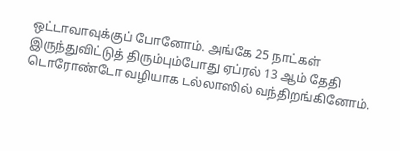ஒட்டாவாவுக்குப் போனோம். அங்கே 25 நாட்கள் இருந்துவிட்டுத் திரும்பும்போது ஏப்ரல் 13 ஆம் தேதி டொரோண்டோ வழியாக டல்லாஸில் வந்திறங்கினோம்.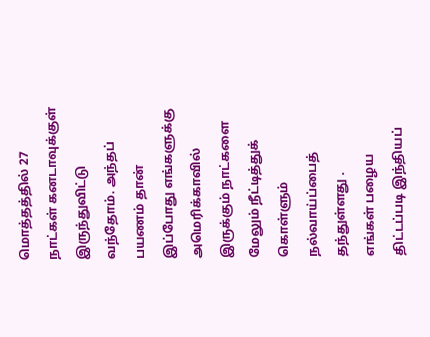மொத்தத்தில் 27 நாட்கள் கனடாவுக்குள் இருந்துவிட்டு வந்தோம். அந்தப் பயணம் தான் இப்போது எங்களுக்கு அமெரிக்காவில் இருக்கும் நாட்களை மேலும் நீட்டித்துக் கொள்ளும் நல்வாய்ப்பைத் தந்துள்ளது .
எங்கள் பழைய திட்டப்படி இந்தியப்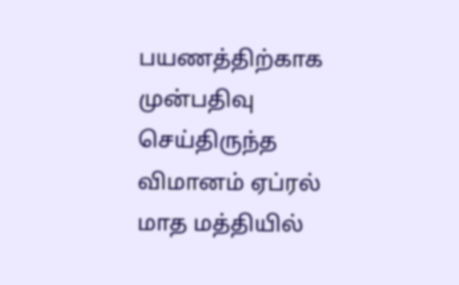பயணத்திற்காக முன்பதிவு செய்திருந்த விமானம் ஏப்ரல் மாத மத்தியில்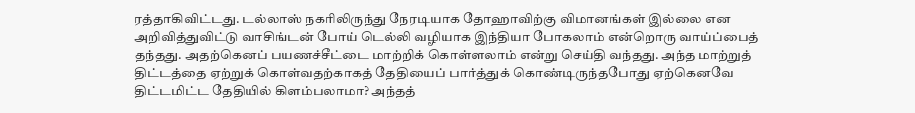ரத்தாகிவிட்டது. டல்லாஸ் நகரிலிருந்து நேரடியாக தோஹாவிற்கு விமானங்கள் இல்லை என அறிவித்துவிட்டு வாசிங்டன் போய் டெல்லி வழியாக இந்தியா போகலாம் என்றொரு வாய்ப்பைத் தந்தது. அதற்கெனப் பயணச்சீட்டை மாற்றிக் கொள்ளலாம் என்று செய்தி வந்தது. அந்த மாற்றுத் திட்டத்தை ஏற்றுக் கொள்வதற்காகத் தேதியைப் பார்த்துக் கொண்டிருந்தபோது ஏற்கெனவே திட்டமிட்ட தேதியில் கிளம்பலாமா? அந்தத்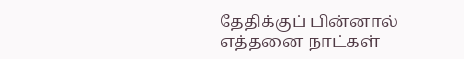தேதிக்குப் பின்னால் எத்தனை நாட்கள்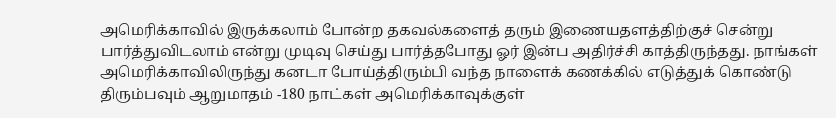அமெரிக்காவில் இருக்கலாம் போன்ற தகவல்களைத் தரும் இணையதளத்திற்குச் சென்று பார்த்துவிடலாம் என்று முடிவு செய்து பார்த்தபோது ஓர் இன்ப அதிர்ச்சி காத்திருந்தது. நாங்கள் அமெரிக்காவிலிருந்து கனடா போய்த்திரும்பி வந்த நாளைக் கணக்கில் எடுத்துக் கொண்டு திரும்பவும் ஆறுமாதம் -180 நாட்கள் அமெரிக்காவுக்குள்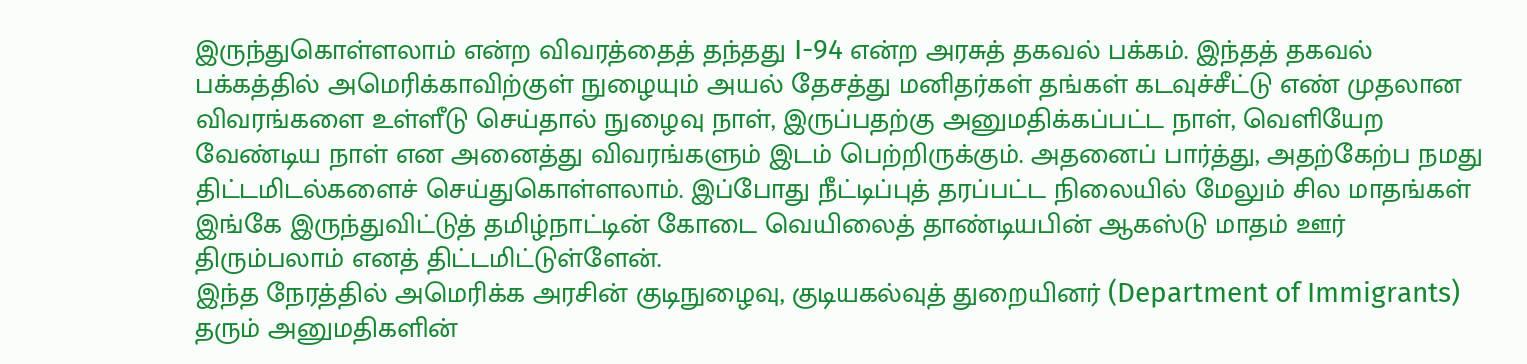இருந்துகொள்ளலாம் என்ற விவரத்தைத் தந்தது I-94 என்ற அரசுத் தகவல் பக்கம். இந்தத் தகவல் பக்கத்தில் அமெரிக்காவிற்குள் நுழையும் அயல் தேசத்து மனிதர்கள் தங்கள் கடவுச்சீட்டு எண் முதலான விவரங்களை உள்ளீடு செய்தால் நுழைவு நாள், இருப்பதற்கு அனுமதிக்கப்பட்ட நாள், வெளியேற வேண்டிய நாள் என அனைத்து விவரங்களும் இடம் பெற்றிருக்கும். அதனைப் பார்த்து, அதற்கேற்ப நமது திட்டமிடல்களைச் செய்துகொள்ளலாம். இப்போது நீட்டிப்புத் தரப்பட்ட நிலையில் மேலும் சில மாதங்கள் இங்கே இருந்துவிட்டுத் தமிழ்நாட்டின் கோடை வெயிலைத் தாண்டியபின் ஆகஸ்டு மாதம் ஊர் திரும்பலாம் எனத் திட்டமிட்டுள்ளேன்.
இந்த நேரத்தில் அமெரிக்க அரசின் குடிநுழைவு, குடியகல்வுத் துறையினர் (Department of Immigrants) தரும் அனுமதிகளின்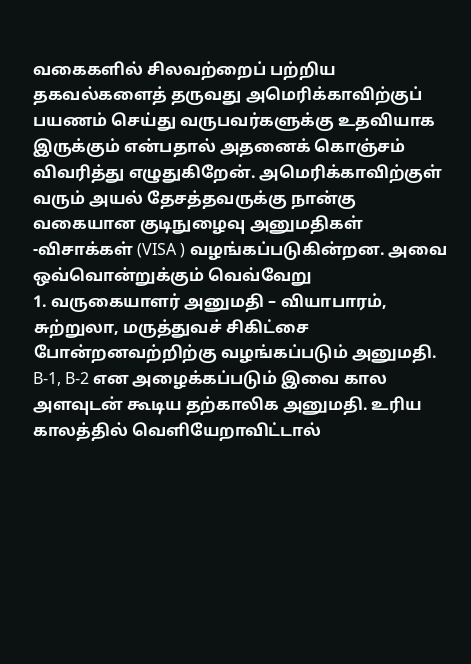வகைகளில் சிலவற்றைப் பற்றிய தகவல்களைத் தருவது அமெரிக்காவிற்குப் பயணம் செய்து வருபவர்களுக்கு உதவியாக இருக்கும் என்பதால் அதனைக் கொஞ்சம் விவரித்து எழுதுகிறேன். அமெரிக்காவிற்குள் வரும் அயல் தேசத்தவருக்கு நான்கு வகையான குடிநுழைவு அனுமதிகள் -விசாக்கள் (VISA ) வழங்கப்படுகின்றன. அவை ஒவ்வொன்றுக்கும் வெவ்வேறு
1. வருகையாளர் அனுமதி – வியாபாரம், சுற்றுலா, மருத்துவச் சிகிட்சை போன்றனவற்றிற்கு வழங்கப்படும் அனுமதி. B-1, B-2 என அழைக்கப்படும் இவை கால அளவுடன் கூடிய தற்காலிக அனுமதி. உரிய காலத்தில் வெளியேறாவிட்டால்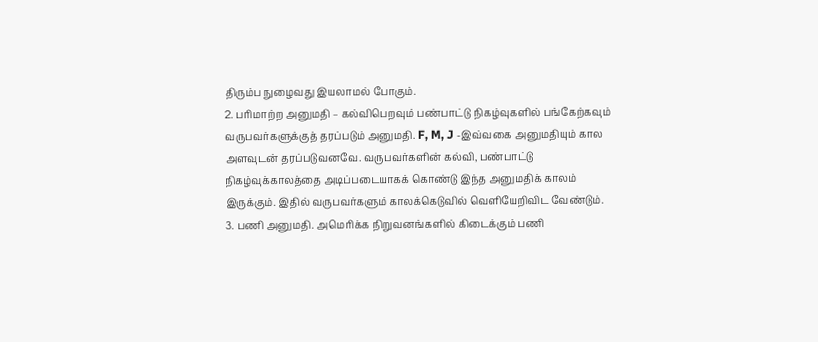திரும்ப நுழைவது இயலாமல் போகும்.
2. பரிமாற்ற அனுமதி – கல்விபெறவும் பண்பாட்டு நிகழ்வுகளில் பங்கேற்கவும் வருபவர்களுக்குத் தரப்படும் அனுமதி. F, M, J -இவ்வகை அனுமதியும் கால அளவுடன் தரப்படுவனவே. வருபவர்களின் கல்வி, பண்பாட்டு நிகழ்வுக்காலத்தை அடிப்படையாகக் கொண்டு இந்த அனுமதிக் காலம் இருக்கும். இதில் வருபவர்களும் காலக்கெடுவில் வெளியேறிவிட வேண்டும்.
3. பணி அனுமதி. அமெரிக்க நிறுவனங்களில் கிடைக்கும் பணி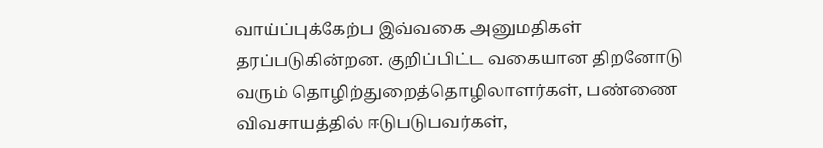வாய்ப்புக்கேற்ப இவ்வகை அனுமதிகள் தரப்படுகின்றன. குறிப்பிட்ட வகையான திறனோடு வரும் தொழிற்துறைத்தொழிலாளர்கள், பண்ணை விவசாயத்தில் ஈடுபடுபவர்கள்,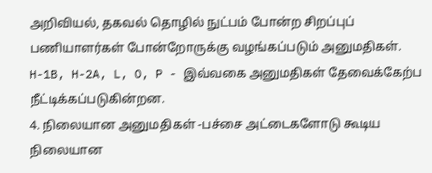அறிவியல், தகவல் தொழில் நுட்பம் போன்ற சிறப்புப் பணியாளர்கள் போன்றோருக்கு வழங்கப்படும் அனுமதிகள். H-1B, H-2A, L, O, P - இவ்வகை அனுமதிகள் தேவைக்கேற்ப நீட்டிக்கப்படுகின்றன.
4. நிலையான அனுமதிகள் -பச்சை அட்டைகளோடு கூடிய நிலையான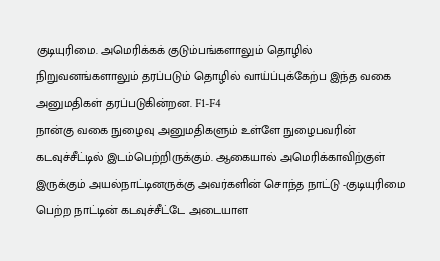குடியுரிமை. அமெரிக்கக் குடும்பங்களாலும் தொழில் நிறுவனங்களாலும் தரப்படும் தொழில் வாய்ப்புக்கேற்ப இந்த வகை அனுமதிகள் தரப்படுகின்றன. F1-F4
நான்கு வகை நுழைவு அனுமதிகளும் உள்ளே நுழைபவரின் கடவுச்சீட்டில் இடம்பெற்றிருக்கும். ஆகையால் அமெரிக்காவிற்குள் இருக்கும் அயல்நாட்டினருக்கு அவர்களின் சொந்த நாட்டு -குடியுரிமை பெற்ற நாட்டின் கடவுச்சீட்டே அடையாள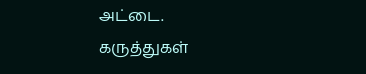அட்டை.
கருத்துகள்